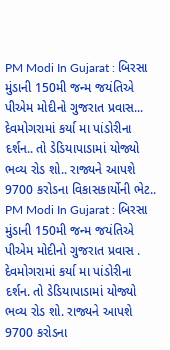PM Modi In Gujarat : બિરસા મુંડાની 150મી જન્મ જયંતિએ પીએમ મોદીનો ગુજરાત પ્રવાસ... દેવમોગરામાં કર્યા મા પાંડોરીના દર્શન.. તો ડેડિયાપાડામાં યોજ્યો ભવ્ય રોડ શો.. રાજ્યને આપશે 9700 કરોડના વિકાસકાર્યોની ભેટ..
PM Modi In Gujarat : બિરસા મુંડાની 150મી જન્મ જયંતિએ પીએમ મોદીનો ગુજરાત પ્રવાસ . દેવમોગરામાં કર્યા મા પાંડોરીના દર્શન. તો ડેડિયાપાડામાં યોજ્યો ભવ્ય રોડ શો. રાજ્યને આપશે 9700 કરોડના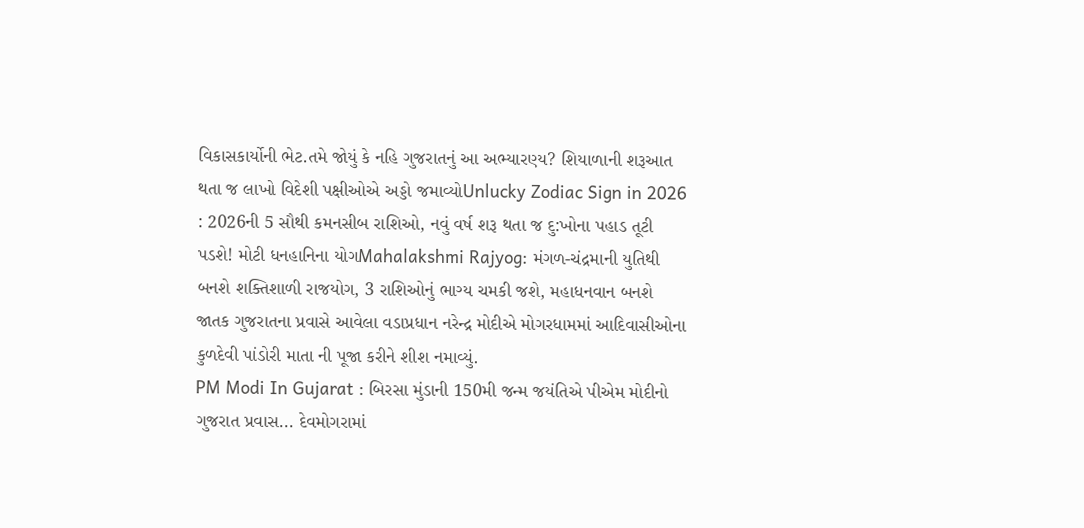વિકાસકાર્યોની ભેટ.તમે જોયું કે નહિ ગુજરાતનું આ અભ્યારણ્ય? શિયાળાની શરૂઆત થતા જ લાખો વિદેશી પક્ષીઓએ અડ્ડો જમાવ્યોUnlucky Zodiac Sign in 2026 : 2026ની 5 સૌથી કમનસીબ રાશિઓ, નવું વર્ષ શરૂ થતા જ દુ:ખોના પહાડ તૂટી પડશે! મોટી ધનહાનિના યોગMahalakshmi Rajyog: મંગળ-ચંદ્રમાની યુતિથી બનશે શક્તિશાળી રાજયોગ, 3 રાશિઓનું ભાગ્ય ચમકી જશે, મહાધનવાન બનશે જાતક ગુજરાતના પ્રવાસે આવેલા વડાપ્રધાન નરેન્દ્ર મોદીએ મોગરધામમાં આદિવાસીઓના કુળદેવી પાંડોરી માતા ની પૂજા કરીને શીશ નમાવ્યું.
PM Modi In Gujarat : બિરસા મુંડાની 150મી જન્મ જયંતિએ પીએમ મોદીનો ગુજરાત પ્રવાસ... દેવમોગરામાં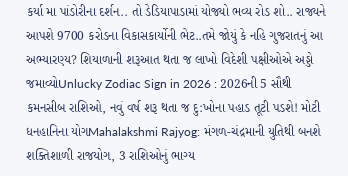કર્યા મા પાંડોરીના દર્શન.. તો ડેડિયાપાડામાં યોજ્યો ભવ્ય રોડ શો.. રાજ્યને આપશે 9700 કરોડના વિકાસકાર્યોની ભેટ..તમે જોયું કે નહિ ગુજરાતનું આ અભ્યારણ્ય? શિયાળાની શરૂઆત થતા જ લાખો વિદેશી પક્ષીઓએ અડ્ડો જમાવ્યોUnlucky Zodiac Sign in 2026 : 2026ની 5 સૌથી કમનસીબ રાશિઓ, નવું વર્ષ શરૂ થતા જ દુ:ખોના પહાડ તૂટી પડશે! મોટી ધનહાનિના યોગMahalakshmi Rajyog: મંગળ-ચંદ્રમાની યુતિથી બનશે શક્તિશાળી રાજયોગ, 3 રાશિઓનું ભાગ્ય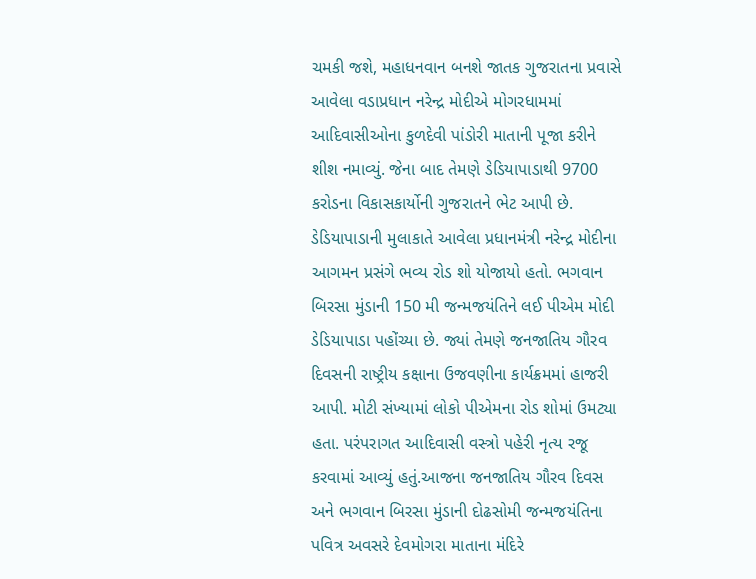ચમકી જશે, મહાધનવાન બનશે જાતક ગુજરાતના પ્રવાસે આવેલા વડાપ્રધાન નરેન્દ્ર મોદીએ મોગરધામમાં આદિવાસીઓના કુળદેવી પાંડોરી માતાની પૂજા કરીને શીશ નમાવ્યું. જેના બાદ તેમણે ડેડિયાપાડાથી 9700 કરોડના વિકાસકાર્યોની ગુજરાતને ભેટ આપી છે. ડેડિયાપાડાની મુલાકાતે આવેલા પ્રધાનમંત્રી નરેન્દ્ર મોદીના આગમન પ્રસંગે ભવ્ય રોડ શો યોજાયો હતો. ભગવાન બિરસા મુંડાની 150 મી જન્મજયંતિને લઈ પીએમ મોદી ડેડિયાપાડા પહોંચ્યા છે. જ્યાં તેમણે જનજાતિય ગૌરવ દિવસની રાષ્ટ્રીય કક્ષાના ઉજવણીના કાર્યક્રમમાં હાજરી આપી. મોટી સંખ્યામાં લોકો પીએમના રોડ શોમાં ઉમટ્યા હતા. પરંપરાગત આદિવાસી વસ્ત્રો પહેરી નૃત્ય રજૂ કરવામાં આવ્યું હતું.આજના જનજાતિય ગૌરવ દિવસ અને ભગવાન બિરસા મુંડાની દોઢસોમી જન્મજયંતિના પવિત્ર અવસરે દેવમોગરા માતાના મંદિરે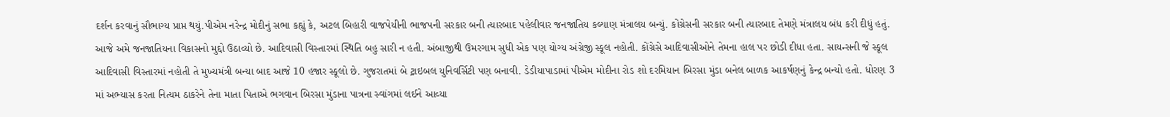દર્શન કરવાનું સૌભાગ્ય પ્રાપ્ત થયું.પીએમ નરેન્દ્ર મોદીનું સભા કહ્યું કે, અટલ બિહારી વાજપેયીની ભાજપની સરકાર બની ત્યારબાદ પહેલીવાર જનજાતિય કલ્યાણ મંત્રાલય બન્યું. કોંગ્રેસની સરકાર બની ત્યારબાદ તેમણે મંત્રાલય બંધ કરી દીધું હતું. આજે અમે જનજાતિયના વિકાસનો મુદ્દો ઉઠાવ્યો છે. આદિવાસી વિસ્તારમાં સ્થિતિ બહુ સારી ન હતી. અંબાજીથી ઉમરગામ સુધી એક પણ યોગ્ય અંગ્રેજી સ્કૂલ નહોતી. કોંગ્રેસે આદિવાસીઓને તેમના હાલ પર છોડી દીધા હતા. સાયન્સની જે સ્કૂલ આદિવાસી વિસ્તારમાં નહોતી તે મુખ્યમંત્રી બન્યા બાદ આજે 10 હજાર સ્કૂલો છે. ગુજરાતમાં બે ટ્રાઇબલ યુનિવર્સિટી પણ બનાવી. ડેડીયાપાડામાં પીએમ મોદીના રોડ શો દરમિયાન બિરસા મુંડા બનેલ બાળક આકર્ષણનું કેન્દ્ર બન્યો હતો. ધોરણ 3 માં અભ્યાસ કરતા નિત્યમ ઠાકરેને તેના માતા પિતાએ ભગવાન બિરસા મુંડાના પાત્રના સ્વાંગમાં લઈને આવ્યા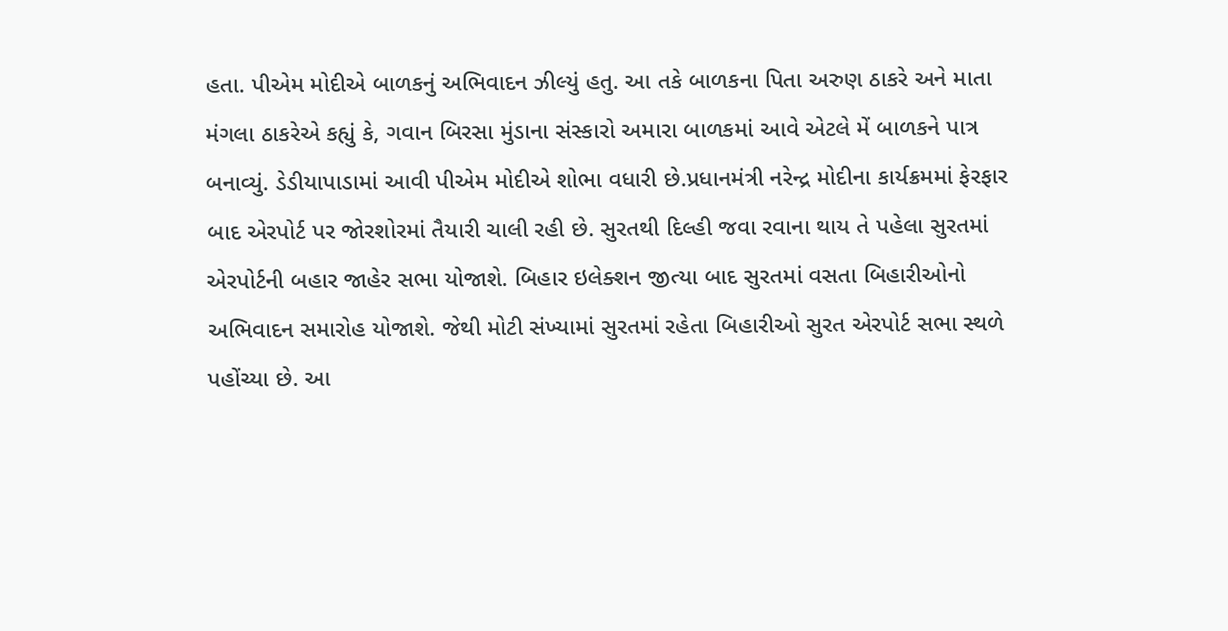હતા. પીએમ મોદીએ બાળકનું અભિવાદન ઝીલ્યું હતુ. આ તકે બાળકના પિતા અરુણ ઠાકરે અને માતા મંગલા ઠાકરેએ કહ્યું કે, ગવાન બિરસા મુંડાના સંસ્કારો અમારા બાળકમાં આવે એટલે મેં બાળકને પાત્ર બનાવ્યું. ડેડીયાપાડામાં આવી પીએમ મોદીએ શોભા વધારી છે.પ્રધાનમંત્રી નરેન્દ્ર મોદીના કાર્યક્રમમાં ફેરફાર બાદ એરપોર્ટ પર જોરશોરમાં તૈયારી ચાલી રહી છે. સુરતથી દિલ્હી જવા રવાના થાય તે પહેલા સુરતમાં એરપોર્ટની બહાર જાહેર સભા યોજાશે. બિહાર ઇલેક્શન જીત્યા બાદ સુરતમાં વસતા બિહારીઓનો અભિવાદન સમારોહ યોજાશે. જેથી મોટી સંખ્યામાં સુરતમાં રહેતા બિહારીઓ સુરત એરપોર્ટ સભા સ્થળે પહોંચ્યા છે. આ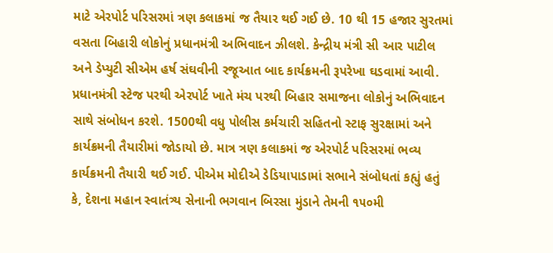માટે એરપોર્ટ પરિસરમાં ત્રણ કલાકમાં જ તૈયાર થઈ ગઈ છે. 10 થી 15 હજાર સુરતમાં વસતા બિહારી લોકોનું પ્રધાનમંત્રી અભિવાદન ઝીલશે. કેન્દ્રીય મંત્રી સી આર પાટીલ અને ડેપ્યુટી સીએમ હર્ષ સંઘવીની રજૂઆત બાદ કાર્યક્રમની રૂપરેખા ઘડવામાં આવી. પ્રધાનમંત્રી સ્ટેજ પરથી એરપોર્ટ ખાતે મંચ પરથી બિહાર સમાજના લોકોનું અભિવાદન સાથે સંબોધન કરશે. 1500થી વધુ પોલીસ કર્મચારી સહિતનો સ્ટાફ સુરક્ષામાં અને કાર્યક્રમની તૈયારીમાં જોડાયો છે. માત્ર ત્રણ કલાકમાં જ એરપોર્ટ પરિસરમાં ભવ્ય કાર્યક્રમની તૈયારી થઈ ગઈ. પીએમ મોદીએ ડેડિયાપાડામાં સભાને સંબોધતાં કહ્યું હતું કે, દેશના મહાન સ્વાતંત્ર્ય સેનાની ભગવાન બિરસા મુંડાને તેમની ૧૫૦મી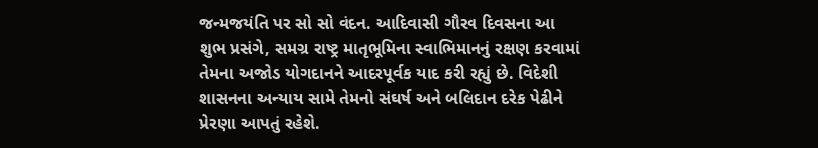જન્મજયંતિ પર સો સો વંદન. આદિવાસી ગૌરવ દિવસના આ શુભ પ્રસંગે, સમગ્ર રાષ્ટ્ર માતૃભૂમિના સ્વાભિમાનનું રક્ષણ કરવામાં તેમના અજોડ યોગદાનને આદરપૂર્વક યાદ કરી રહ્યું છે. વિદેશી શાસનના અન્યાય સામે તેમનો સંઘર્ષ અને બલિદાન દરેક પેઢીને પ્રેરણા આપતું રહેશે.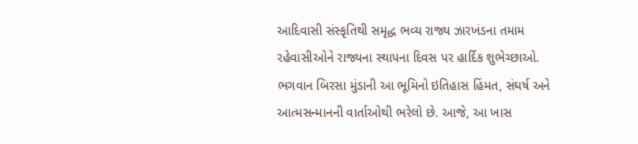આદિવાસી સંસ્કૃતિથી સમૃદ્ધ ભવ્ય રાજ્ય ઝારખંડના તમામ રહેવાસીઓને રાજ્યના સ્થાપના દિવસ પર હાર્દિક શુભેચ્છાઓ. ભગવાન બિરસા મુંડાની આ ભૂમિનો ઇતિહાસ હિંમત, સંઘર્ષ અને આત્મસન્માનની વાર્તાઓથી ભરેલો છે. આજે, આ ખાસ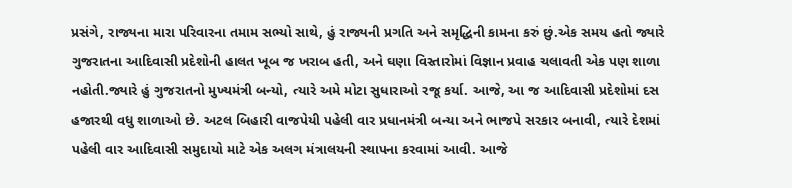પ્રસંગે, રાજ્યના મારા પરિવારના તમામ સભ્યો સાથે, હું રાજ્યની પ્રગતિ અને સમૃદ્ધિની કામના કરું છું.એક સમય હતો જ્યારે ગુજરાતના આદિવાસી પ્રદેશોની હાલત ખૂબ જ ખરાબ હતી, અને ઘણા વિસ્તારોમાં વિજ્ઞાન પ્રવાહ ચલાવતી એક પણ શાળા નહોતી.જ્યારે હું ગુજરાતનો મુખ્યમંત્રી બન્યો, ત્યારે અમે મોટા સુધારાઓ રજૂ કર્યા. આજે, આ જ આદિવાસી પ્રદેશોમાં દસ હજારથી વધુ શાળાઓ છે. અટલ બિહારી વાજપેયી પહેલી વાર પ્રધાનમંત્રી બન્યા અને ભાજપે સરકાર બનાવી, ત્યારે દેશમાં પહેલી વાર આદિવાસી સમુદાયો માટે એક અલગ મંત્રાલયની સ્થાપના કરવામાં આવી. આજે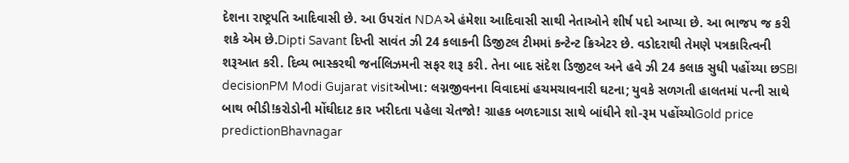દેશના રાષ્ટ્રપતિ આદિવાસી છે. આ ઉપરાંત NDAએ હંમેશા આદિવાસી સાથી નેતાઓને શીર્ષ પદો આપ્યા છે. આ ભાજપ જ કરી શકે એમ છે.Dipti Savant દિપ્તી સાવંત ઝી 24 કલાકની ડિજીટલ ટીમમાં કન્ટેન્ટ ક્રિએટર છે. વડોદરાથી તેમણે પત્રકારિત્વની શરૂઆત કરી. દિવ્ય ભાસ્કરથી જર્નાલિઝમની સફર શરૂ કરી. તેના બાદ સંદેશ ડિજીટલ અને હવે ઝી 24 કલાક સુધી પહોંચ્યા છSBI decisionPM Modi Gujarat visitઓખા: લગ્નજીવનના વિવાદમાં હચમચાવનારી ઘટના; યુવકે સળગતી હાલતમાં પત્ની સાથે બાથ ભીડી!કરોડોની મોંઘીદાટ કાર ખરીદતા પહેલા ચેતજો! ગ્રાહક બળદગાડા સાથે બાંધીને શો-રૂમ પહોંચ્યોGold price predictionBhavnagar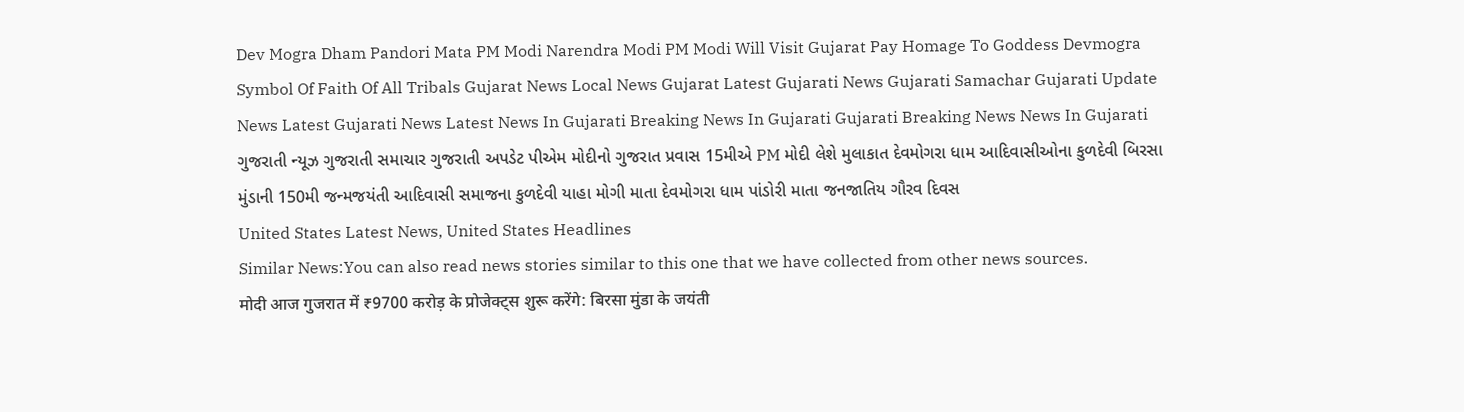Dev Mogra Dham Pandori Mata PM Modi Narendra Modi PM Modi Will Visit Gujarat Pay Homage To Goddess Devmogra Symbol Of Faith Of All Tribals Gujarat News Local News Gujarat Latest Gujarati News Gujarati Samachar Gujarati Update News Latest Gujarati News Latest News In Gujarati Breaking News In Gujarati Gujarati Breaking News News In Gujarati ગુજરાતી ન્યૂઝ ગુજરાતી સમાચાર ગુજરાતી અપડેટ પીએમ મોદીનો ગુજરાત પ્રવાસ 15મીએ PM મોદી લેશે મુલાકાત દેવમોગરા ધામ આદિવાસીઓના કુળદેવી બિરસા મુંડાની 150મી જન્મજયંતી આદિવાસી સમાજના કુળદેવી યાહા મોગી માતા દેવમોગરા ધામ પાંડોરી માતા જનજાતિય ગૌરવ દિવસ
United States Latest News, United States Headlines
Similar News:You can also read news stories similar to this one that we have collected from other news sources.
मोदी आज गुजरात में ₹9700 करोड़ के प्रोजेक्ट्स शुरू करेंगे: बिरसा मुंडा के जयंती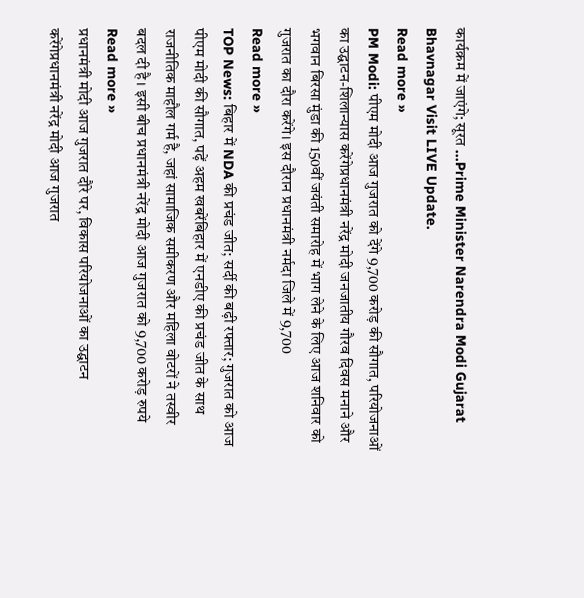कार्यक्रम में जाएंगे; सूरत ...Prime Minister Narendra Modi Gujarat Bhavnagar Visit LIVE Update.
Read more »
PM Modi: पीएम मोदी आज गुजरात को देंगे 9,700 करोड़ की सौगात, परियोजनाओं का उद्घाटन-शिलान्यास करेंगेप्रधानमंत्री नरेंद्र मोदी जनजातीय गौरव दिवस मनाने और भगवान बिरसा मुंडा की 150वीं जयंती समारोह में भाग लेने के लिए आज शनिवार को गुजरात का दौरा करेंगे। इस दौरान प्रधानमंत्री नर्मदा जिले में 9,700
Read more »
TOP News: बिहार में NDA की प्रचंड जीत; सर्दी की बढ़ी रफ्तार; गुजरात को आज पीएम मोदी की सौगात, पढ़ें अहम खबरेंबिहार में एनडीए की प्रचंड जीत के साथ राजनीतिक माहौल गर्म है, जहां सामाजिक समीकरण और महिला वोटरों ने तस्वीर बदल दी है। इसी बीच प्रधानमंत्री नरेंद्र मोदी आज गुजरात को 9,700 करोड़ रुपये
Read more »
प्रधानमंत्री मोदी आज गुजरात दौरे पर, विकास परियोजनाओं का उद्घाटन करेंगेप्रधानमंत्री नरेंद्र मोदी आज गुजरात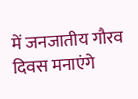में जनजातीय गौरव दिवस मनाएंगे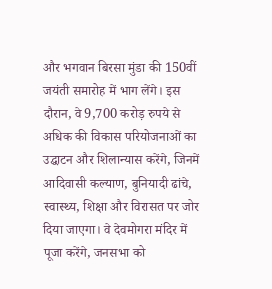और भगवान बिरसा मुंडा की 150वीं जयंती समारोह में भाग लेंगे। इस दौरान, वे 9,700 करोड़ रुपये से अधिक की विकास परियोजनाओं का उद्घाटन और शिलान्यास करेंगे, जिनमें आदिवासी कल्याण, बुनियादी ढांचे, स्वास्थ्य, शिक्षा और विरासत पर जोर दिया जाएगा। वे देवमोगरा मंदिर में पूजा करेंगे, जनसभा को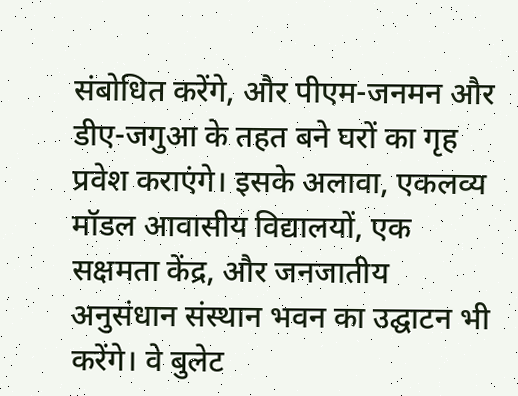संबोधित करेंगे, और पीएम-जनमन और डीए-जगुआ के तहत बने घरों का गृह प्रवेश कराएंगे। इसके अलावा, एकलव्य मॉडल आवासीय विद्यालयों, एक सक्षमता केंद्र, और जनजातीय अनुसंधान संस्थान भवन का उद्घाटन भी करेंगे। वे बुलेट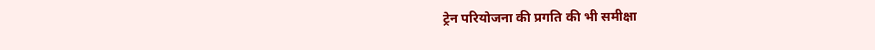ट्रेन परियोजना की प्रगति की भी समीक्षा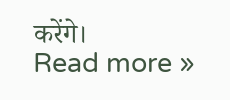करेंगे।
Read more »